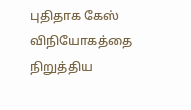புதிதாக கேஸ் விநியோகத்தை நிறுத்திய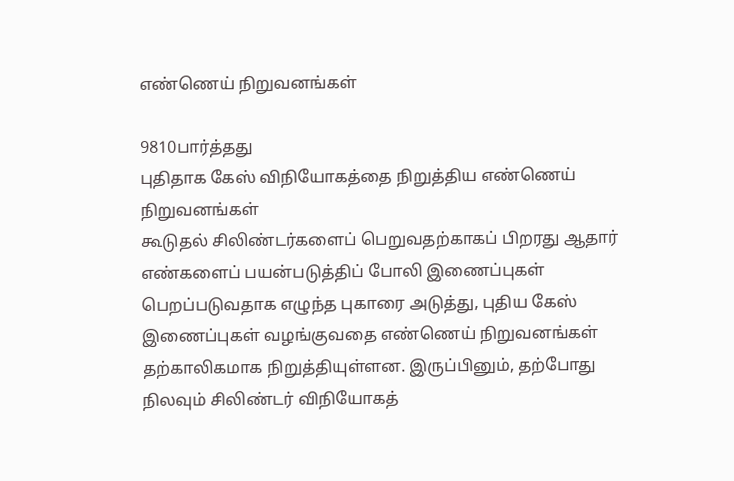எண்ணெய் நிறுவனங்கள்

9810பார்த்தது
புதிதாக கேஸ் விநியோகத்தை நிறுத்திய எண்ணெய் நிறுவனங்கள்
கூடுதல் சிலிண்டர்களைப் பெறுவதற்காகப் பிறரது ஆதார் எண்களைப் பயன்படுத்திப் போலி இணைப்புகள் பெறப்படுவதாக எழுந்த புகாரை அடுத்து, புதிய கேஸ் இணைப்புகள் வழங்குவதை எண்ணெய் நிறுவனங்கள் தற்காலிகமாக நிறுத்தியுள்ளன. இருப்பினும், தற்போது நிலவும் சிலிண்டர் விநியோகத்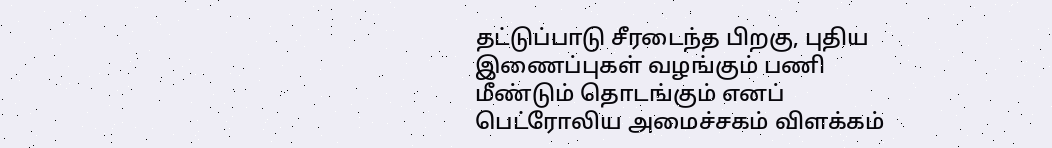தட்டுப்பாடு சீரடைந்த பிறகு, புதிய இணைப்புகள் வழங்கும் பணி மீண்டும் தொடங்கும் எனப் பெட்ரோலிய அமைச்சகம் விளக்கம்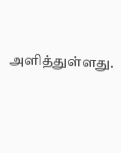அளித்துள்ளது.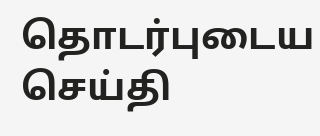தொடர்புடைய செய்தி